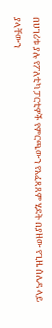በሀገሪቱ ያሉ የፖለቲካ ፓርቲዎች የምርጫውን የአፈጻጸም ሂደት በያዘው የጊዜ ሰሌዳ ላይ ያላቸውን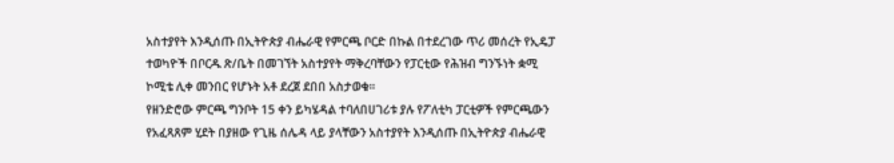አስተያየት እንዲሰጡ በኢትዮጵያ ብሔራዊ የምርጫ ቦርድ በኩል በተደረገው ጥሪ መሰረት የኢዴፓ ተወካዮች በቦርዱ ጽ/ቤት በመገኘት አስተያየት ማቅረባቸውን የፓርቲው የሕዝብ ግንኙነት ቋሚ ኮሚቴ ሊቀ መንበር የሆኑት አቶ ደረጀ ደበበ አስታወቁ፡፡
የዘንድሮው ምርጫ ግንቦት 15 ቀን ይካሄዳል ተባለበሀገሪቱ ያሉ የፖለቲካ ፓርቲዎች የምርጫውን የአፈጻጸም ሂደት በያዘው የጊዜ ሰሌዳ ላይ ያላቸውን አስተያየት እንዲሰጡ በኢትዮጵያ ብሔራዊ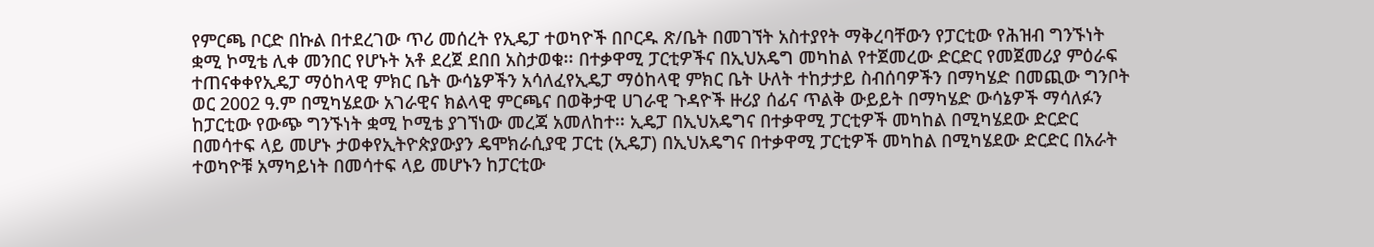የምርጫ ቦርድ በኩል በተደረገው ጥሪ መሰረት የኢዴፓ ተወካዮች በቦርዱ ጽ/ቤት በመገኘት አስተያየት ማቅረባቸውን የፓርቲው የሕዝብ ግንኙነት ቋሚ ኮሚቴ ሊቀ መንበር የሆኑት አቶ ደረጀ ደበበ አስታወቁ፡፡ በተቃዋሚ ፓርቲዎችና በኢህአዴግ መካከል የተጀመረው ድርድር የመጀመሪያ ምዕራፍ ተጠናቀቀየኢዴፓ ማዕከላዊ ምክር ቤት ውሳኔዎችን አሳለፈየኢዴፓ ማዕከላዊ ምክር ቤት ሁለት ተከታታይ ስብሰባዎችን በማካሄድ በመጪው ግንቦት ወር 2002 ዓ.ም በሚካሄደው አገራዊና ክልላዊ ምርጫና በወቅታዊ ሀገራዊ ጉዳዮች ዙሪያ ሰፊና ጥልቅ ውይይት በማካሄድ ውሳኔዎች ማሳለፉን ከፓርቲው የውጭ ግንኙነት ቋሚ ኮሚቴ ያገኘነው መረጃ አመለከተ፡፡ ኢዴፓ በኢህአዴግና በተቃዋሚ ፓርቲዎች መካከል በሚካሄደው ድርድር በመሳተፍ ላይ መሆኑ ታወቀየኢትዮጵያውያን ዴሞክራሲያዊ ፓርቲ (ኢዴፓ) በኢህአዴግና በተቃዋሚ ፓርቲዎች መካከል በሚካሄደው ድርድር በአራት ተወካዮቹ አማካይነት በመሳተፍ ላይ መሆኑን ከፓርቲው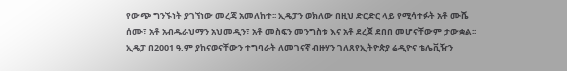የውጭ ግንኙነት ያገኘነው መረጃ አመለከተ፡፡ ኢዴፓን ወክለው በዚህ ድርድር ላይ የሚሳተፉት አቶ ሙሼ ሰሙ፣ አቶ አብዱራህማን አህመዲን፣ አቶ መስፍን መንግስቱ እና አቶ ደረጀ ደበበ መሆናቸውም ታውቋል፡፡ ኢዴፓ በ2001 ዓ.ም ያከናወናቸውን ተግባራት ለመገናኛ ብዙሃን ገለጸየኢትዮጵያ ሬዲዮና ቴሌቪዥን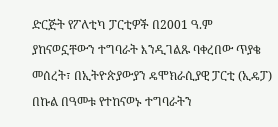ድርጅት የፖለቲካ ፓርቲዎች በ2001 ዓ.ም ያከናወኗቸውን ተግባራት እንዲገልጹ ባቀረበው ጥያቄ መሰረት፣ በኢትዮጵያውያን ዴሞክራሲያዊ ፓርቲ (ኢዴፓ) በኩል በዓመቱ የተከናወኑ ተግባራትን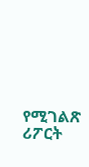የሚገልጽ ሪፖርት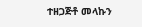ተዘጋጅቶ መላኩን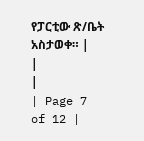የፓርቲው ጽ/ቤት አስታወቀ። |
|
|
| Page 7 of 12 |